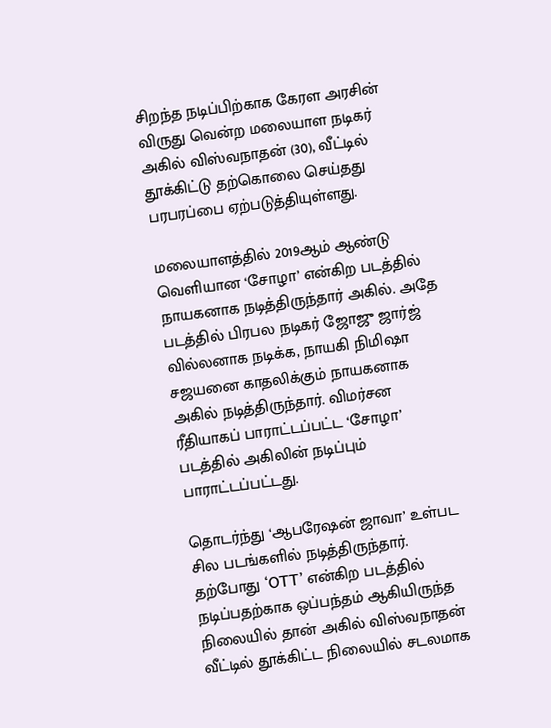சிறந்த நடிப்பிற்காக கேரள அரசின் விருது வென்ற மலையாள நடிகர் அகில் விஸ்வநாதன் (30), வீட்டில் தூக்கிட்டு தற்கொலை செய்தது பரபரப்பை ஏற்படுத்தியுள்ளது.

மலையாளத்தில் 2019ஆம் ஆண்டு வெளியான ‘சோழா’ என்கிற படத்தில் நாயகனாக நடித்திருந்தார் அகில். அதே படத்தில் பிரபல நடிகர் ஜோஜு ஜார்ஜ் வில்லனாக நடிக்க, நாயகி நிமிஷா சஜயனை காதலிக்கும் நாயகனாக அகில் நடித்திருந்தார். விமர்சன ரீதியாகப் பாராட்டப்பட்ட ‘சோழா’ படத்தில் அகிலின் நடிப்பும் பாராட்டப்பட்டது.

தொடர்ந்து ‘ஆபரேஷன் ஜாவா’ உள்பட சில படங்களில் நடித்திருந்தார். தற்போது ‘OTT’ என்கிற படத்தில் நடிப்பதற்காக ஒப்பந்தம் ஆகியிருந்த நிலையில் தான் அகில் விஸ்வநாதன் வீட்டில் தூக்கிட்ட நிலையில் சடலமாக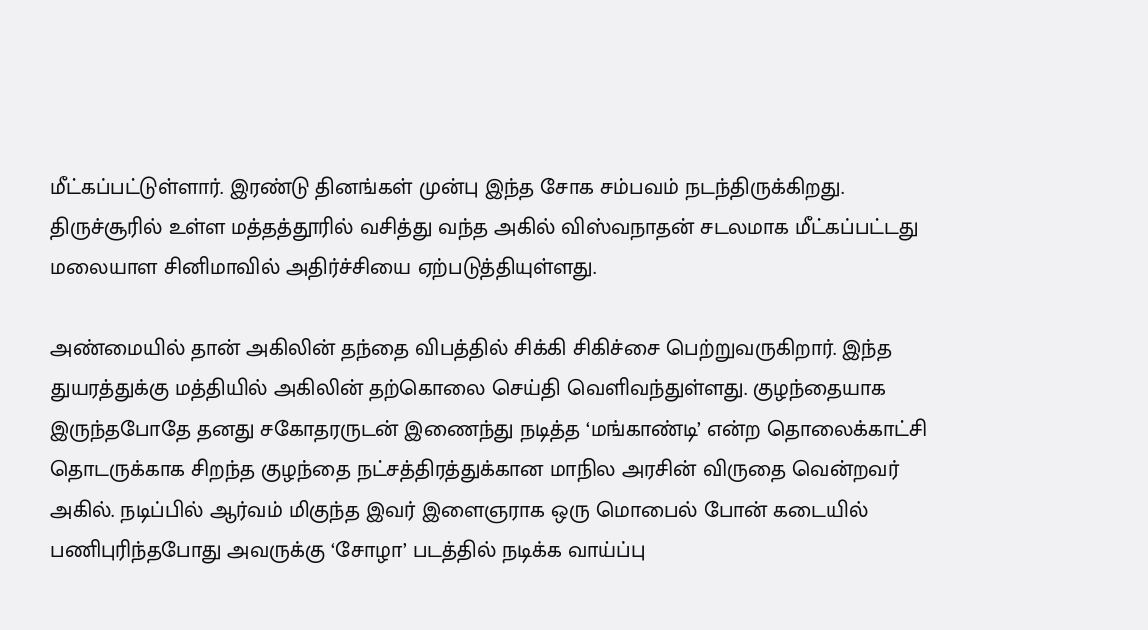மீட்கப்பட்டுள்ளார். இரண்டு தினங்கள் முன்பு இந்த சோக சம்பவம் நடந்திருக்கிறது. திருச்சூரில் உள்ள மத்தத்தூரில் வசித்து வந்த அகில் விஸ்வநாதன் சடலமாக மீட்கப்பட்டது மலையாள சினிமாவில் அதிர்ச்சியை ஏற்படுத்தியுள்ளது.

அண்மையில் தான் அகிலின் தந்தை விபத்தில் சிக்கி சிகிச்சை பெற்றுவருகிறார். இந்த துயரத்துக்கு மத்தியில் அகிலின் தற்கொலை செய்தி வெளிவந்துள்ளது. குழந்தையாக இருந்தபோதே தனது சகோதரருடன் இணைந்து நடித்த ‘மங்காண்டி’ என்ற தொலைக்காட்சி தொடருக்காக சிறந்த குழந்தை நட்சத்திரத்துக்கான மாநில அரசின் விருதை வென்றவர் அகில். நடிப்பில் ஆர்வம் மிகுந்த இவர் இளைஞராக ஒரு மொபைல் போன் கடையில் பணிபுரிந்தபோது அவருக்கு ‘சோழா’ படத்தில் நடிக்க வாய்ப்பு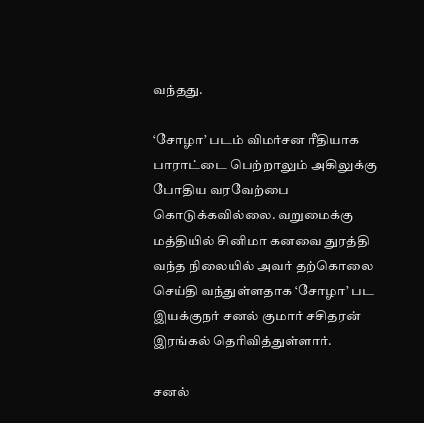வந்தது.

‘சோழா’ படம் விமர்சன ரீதியாக பாராட்டை பெற்றாலும் அகிலுக்கு போதிய வரவேற்பை கொடுக்கவில்லை. வறுமைக்கு மத்தியில் சினிமா கனவை துரத்தி வந்த நிலையில் அவர் தற்கொலை செய்தி வந்துள்ளதாக ‘சோழா’ பட இயக்குநர் சனல் குமார் சசிதரன் இரங்கல் தெரிவித்துள்ளார்.

சனல்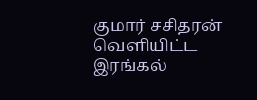குமார் சசிதரன் வெளியிட்ட இரங்கல்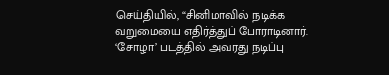செய்தியில், “சினிமாவில் நடிக்க வறுமையை எதிர்த்துப் போராடினார். ‘சோழா’ படத்தில் அவரது நடிப்பு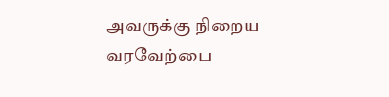அவருக்கு நிறைய வரவேற்பை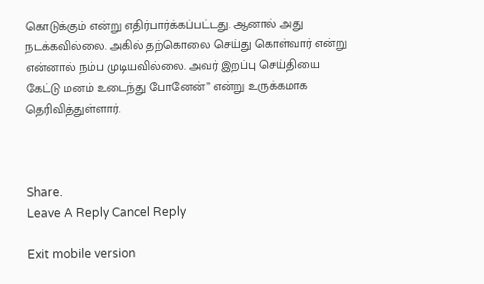கொடுக்கும் என்று எதிர்பார்க்கப்பட்டது. ஆனால் அது நடக்கவில்லை. அகில் தற்கொலை செய்து கொள்வார் என்று என்னால் நம்ப முடியவில்லை. அவர் இறப்பு செய்தியை கேட்டு மனம் உடைந்து போனேன்” என்று உருக்கமாக தெரிவித்துள்ளார்.



Share.
Leave A Reply Cancel Reply

Exit mobile version